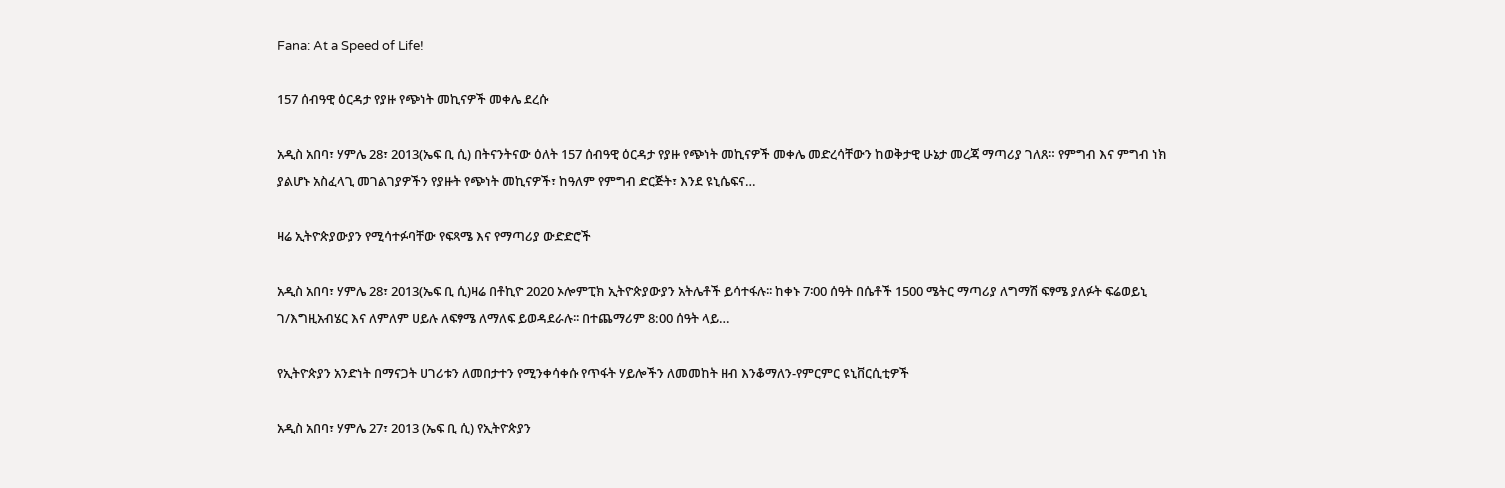Fana: At a Speed of Life!

157 ሰብዓዊ ዕርዳታ የያዙ የጭነት መኪናዎች መቀሌ ደረሱ

አዲስ አበባ፣ ሃምሌ 28፣ 2013(ኤፍ ቢ ሲ) በትናንትናው ዕለት 157 ሰብዓዊ ዕርዳታ የያዙ የጭነት መኪናዎች መቀሌ መድረሳቸውን ከወቅታዊ ሁኔታ መረጃ ማጣሪያ ገለጸ። የምግብ እና ምግብ ነክ ያልሆኑ አስፈላጊ መገልገያዎችን የያዙት የጭነት መኪናዎች፣ ከዓለም የምግብ ድርጅት፣ እንደ ዩኒሴፍና…

ዛሬ ኢትዮጵያውያን የሚሳተፉባቸው የፍጻሜ እና የማጣሪያ ውድድሮች

አዲስ አበባ፣ ሃምሌ 28፣ 2013(ኤፍ ቢ ሲ)ዛሬ በቶኪዮ 2020 ኦሎምፒክ ኢትዮጵያውያን አትሌቶች ይሳተፋሉ፡፡ ከቀኑ 7፡00 ሰዓት በሴቶች 1500 ሜትር ማጣሪያ ለግማሽ ፍፃሜ ያለፉት ፍሬወይኒ ገ/እግዚአብሄር እና ለምለም ሀይሉ ለፍፃሜ ለማለፍ ይወዳደራሉ፡፡ በተጨማሪም 8:00 ሰዓት ላይ…

የኢትዮጵያን አንድነት በማናጋት ሀገሪቱን ለመበታተን የሚንቀሳቀሱ የጥፋት ሃይሎችን ለመመከት ዘብ እንቆማለን-የምርምር ዩኒቨርሲቲዎች

አዲስ አበባ፣ ሃምሌ 27፣ 2013 (ኤፍ ቢ ሲ) የኢትዮጵያን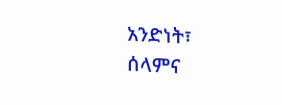አንድነት፣ ሰላምና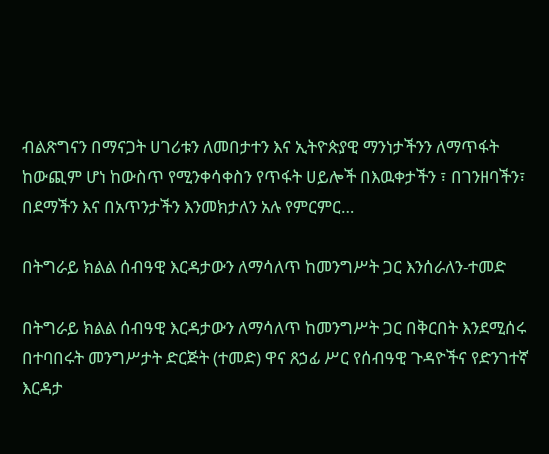ብልጽግናን በማናጋት ሀገሪቱን ለመበታተን እና ኢትዮጵያዊ ማንነታችንን ለማጥፋት ከውጪም ሆነ ከውስጥ የሚንቀሳቀስን የጥፋት ሀይሎች በእዉቀታችን ፣ በገንዘባችን፣ በደማችን እና በአጥንታችን እንመክታለን አሉ የምርምር…

በትግራይ ክልል ሰብዓዊ እርዳታውን ለማሳለጥ ከመንግሥት ጋር እንሰራለን-ተመድ

በትግራይ ክልል ሰብዓዊ እርዳታውን ለማሳለጥ ከመንግሥት ጋር በቅርበት እንደሚሰሩ በተባበሩት መንግሥታት ድርጅት (ተመድ) ዋና ጸኃፊ ሥር የሰብዓዊ ጉዳዮችና የድንገተኛ እርዳታ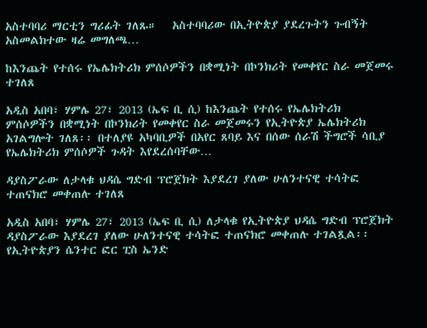አስተባባሪ ማርቲን ግሪፊት ገለጹ።   አስተባባሪው በኢትዮጵያ ያደረጉትን ጉብኝት አስመልክተው ዛሬ መግለጫ…

ከእንጨት የተሰሩ የኤሌክትሪክ ምሰሶዎችን በቋሚነት በኮንክሪት የመቀየር ስራ መጀመሩ ተገለጸ

አዲስ አበባ፣ ሃምሌ 27፣ 2013 (ኤፍ ቢ ሲ) ከእንጨት የተሰሩ የኤሌክትሪክ ምሰሶዎችን በቋሚነት በኮንክሪት የመቀየር ስራ መጀመሩን የኢትዮጵያ ኤሌክትሪክ አገልግሎት ገለጸ፡፡ በተለያዩ አካባቢዎች በአየር ጸባይ እና በሰው ሰራሽ ችግሮች ሳቢያ የኤሌክትሪክ ምሰሶዎች ጉዳት እየደረሰባቸው…

ዳያስፖራው ለታላቁ ህዳሴ ግድብ ፕሮጀክት እያደረገ ያለው ሁለንተናዊ ተሳትፎ ተጠናክሮ መቀጠሉ ተገለጸ

አዲስ አበባ፣ ሃምሌ 27፣ 2013 (ኤፍ ቢ ሲ) ለታላቁ የኢትዮጵያ ህዳሴ ግድብ ፕሮጀክት ዳያስፖራው እያደረገ ያለው ሁለንተናዊ ተሳትፎ ተጠናክሮ መቀጠሉ ተገልጿል፡፡   የኢትዮጵያን ሴንተር ፎር ፒስ ኤንድ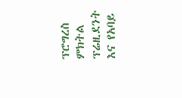ፕሮግረስ ምክትል ፕሬዚደንት እና የአባይ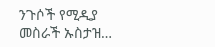ንጉሶች የሚዲያ መስራች ኡስታዝ…